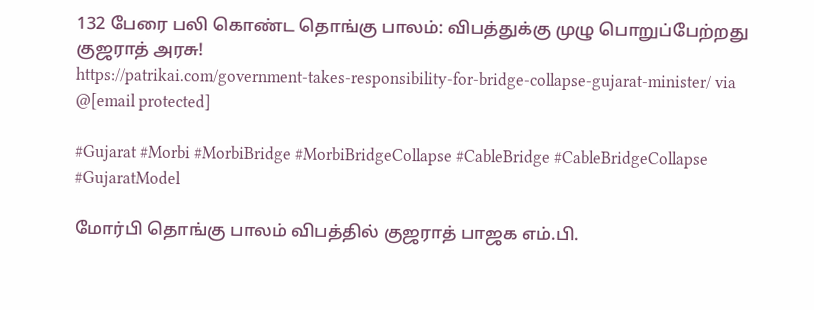132 பேரை பலி கொண்ட தொங்கு பாலம்: விபத்துக்கு முழு பொறுப்பேற்றது குஜராத் அரசு!
https://patrikai.com/government-takes-responsibility-for-bridge-collapse-gujarat-minister/ via @[email protected]

#Gujarat #Morbi #MorbiBridge #MorbiBridgeCollapse #CableBridge #CableBridgeCollapse #GujaratModel

மோர்பி தொங்கு பாலம் விபத்தில் குஜராத் பாஜக எம்.பி.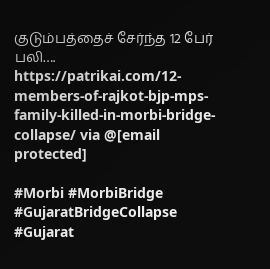குடும்பத்தைச் சேர்ந்த 12 பேர் பலி….
https://patrikai.com/12-members-of-rajkot-bjp-mps-family-killed-in-morbi-bridge-collapse/ via @[email protected]

#Morbi #MorbiBridge #GujaratBridgeCollapse #Gujarat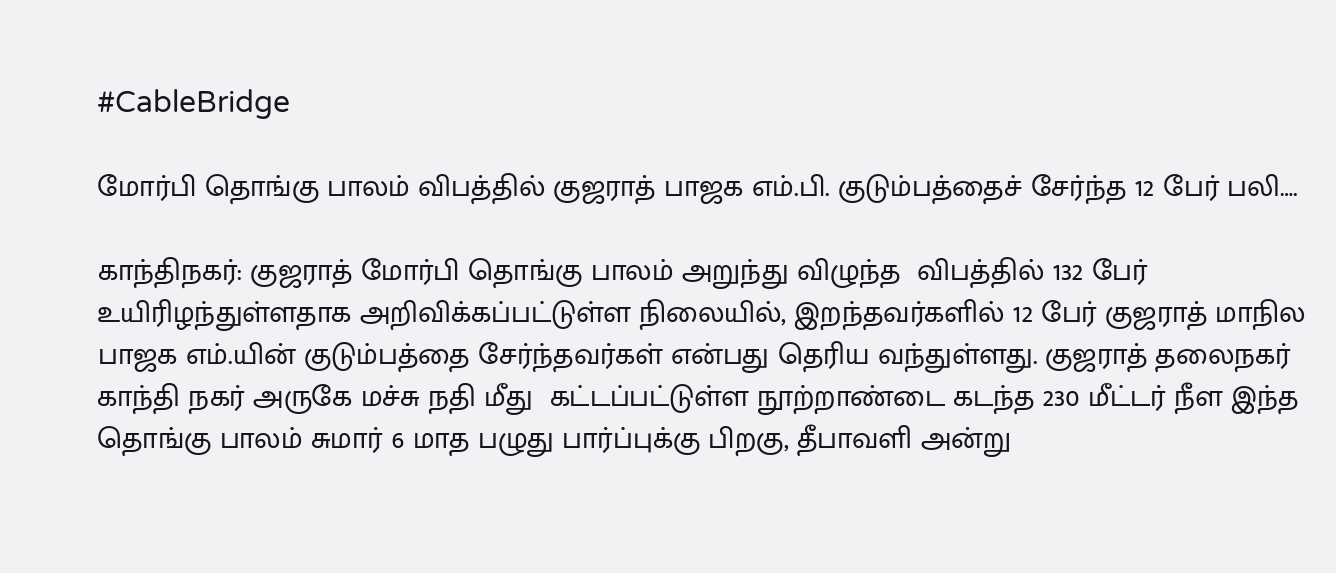#CableBridge

மோர்பி தொங்கு பாலம் விபத்தில் குஜராத் பாஜக எம்.பி. குடும்பத்தைச் சேர்ந்த 12 பேர் பலி….

காந்திநகர்: குஜராத் மோர்பி தொங்கு பாலம் அறுந்து விழுந்த  விபத்தில் 132 பேர் உயிரிழந்துள்ளதாக அறிவிக்கப்பட்டுள்ள நிலையில், இறந்தவர்களில் 12 பேர் குஜராத் மாநில  பாஜக எம்.யின் குடும்பத்தை சேர்ந்தவர்கள் என்பது தெரிய வந்துள்ளது. குஜராத் தலைநகர் காந்தி நகர் அருகே மச்சு நதி மீது  கட்டப்பட்டுள்ள நூற்றாண்டை கடந்த 230 மீட்டர் நீள இந்த தொங்கு பாலம் சுமார் 6 மாத பழுது பார்ப்புக்கு பிறகு, தீபாவளி அன்று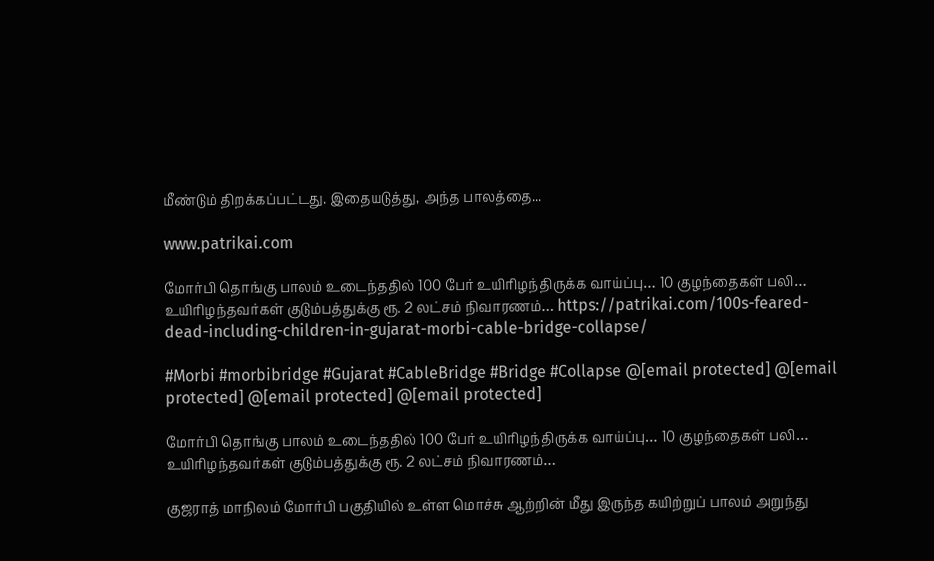மீண்டும் திறக்கப்பட்டது. இதையடுத்து, அந்த பாலத்தை...

www.patrikai.com

மோர்பி தொங்கு பாலம் உடைந்ததில் 100 பேர் உயிரிழந்திருக்க வாய்ப்பு… 10 குழந்தைகள் பலி… உயிரிழந்தவர்கள் குடும்பத்துக்கு ரூ. 2 லட்சம் நிவாரணம்… https://patrikai.com/100s-feared-dead-including-children-in-gujarat-morbi-cable-bridge-collapse/

#Morbi #morbibridge #Gujarat #CableBridge #Bridge #Collapse @[email protected] @[email protected] @[email protected] @[email protected]

மோர்பி தொங்கு பாலம் உடைந்ததில் 100 பேர் உயிரிழந்திருக்க வாய்ப்பு… 10 குழந்தைகள் பலி… உயிரிழந்தவர்கள் குடும்பத்துக்கு ரூ. 2 லட்சம் நிவாரணம்…

குஜராத் மாநிலம் மோர்பி பகுதியில் உள்ள மொச்சு ஆற்றின் மீது இருந்த கயிற்றுப் பாலம் அறுந்து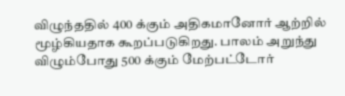விழுந்ததில் 400 க்கும் அதிகமானோர் ஆற்றில் மூழ்கியதாக கூறப்படுகிறது. பாலம் அறுந்து விழும்போது 500 க்கும் மேற்பட்டோர்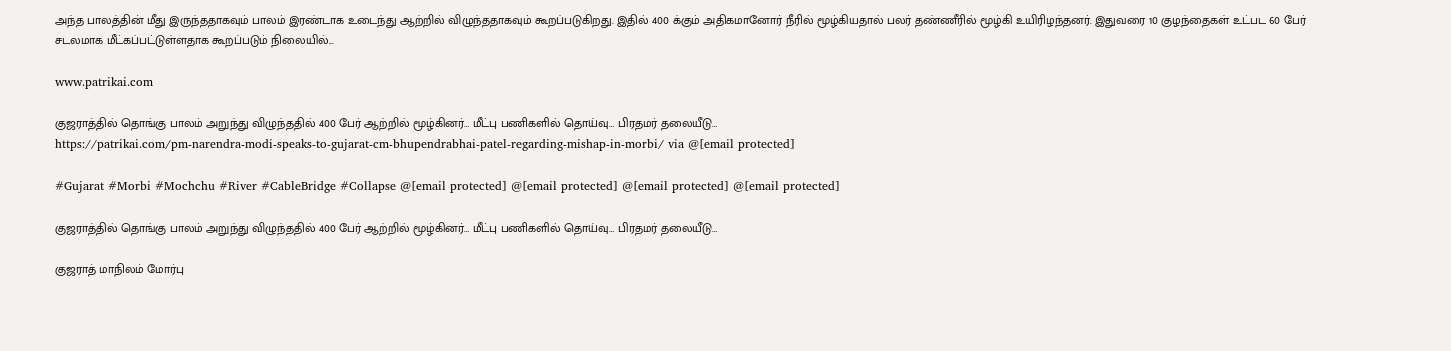அந்த பாலத்தின் மீது இருந்ததாகவும் பாலம் இரண்டாக உடைந்து ஆற்றில் விழுந்ததாகவும் கூறப்படுகிறது. இதில் 400 க்கும் அதிகமானோர் நீரில் மூழ்கியதால் பலர் தண்ணீரில் மூழ்கி உயிரிழந்தனர். இதுவரை 10 குழந்தைகள் உட்பட 60 பேர் சடலமாக மீட்கப்பட்டுள்ளதாக கூறப்படும் நிலையில்...

www.patrikai.com

குஜராத்தில் தொங்கு பாலம் அறுந்து விழுந்ததில் 400 பேர் ஆற்றில் மூழ்கினர்… மீட்பு பணிகளில் தொய்வு… பிரதமர் தலையீடு…
https://patrikai.com/pm-narendra-modi-speaks-to-gujarat-cm-bhupendrabhai-patel-regarding-mishap-in-morbi/ via @[email protected]

#Gujarat #Morbi #Mochchu #River #CableBridge #Collapse @[email protected] @[email protected] @[email protected] @[email protected]

குஜராத்தில் தொங்கு பாலம் அறுந்து விழுந்ததில் 400 பேர் ஆற்றில் மூழ்கினர்… மீட்பு பணிகளில் தொய்வு… பிரதமர் தலையீடு…

குஜராத் மாநிலம் மோர்பு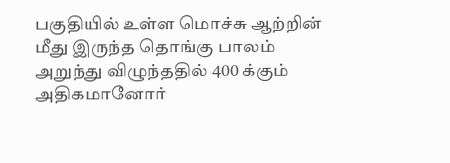பகுதியில் உள்ள மொச்சு ஆற்றின் மீது இருந்த தொங்கு பாலம் அறுந்து விழுந்ததில் 400 க்கும் அதிகமானோர்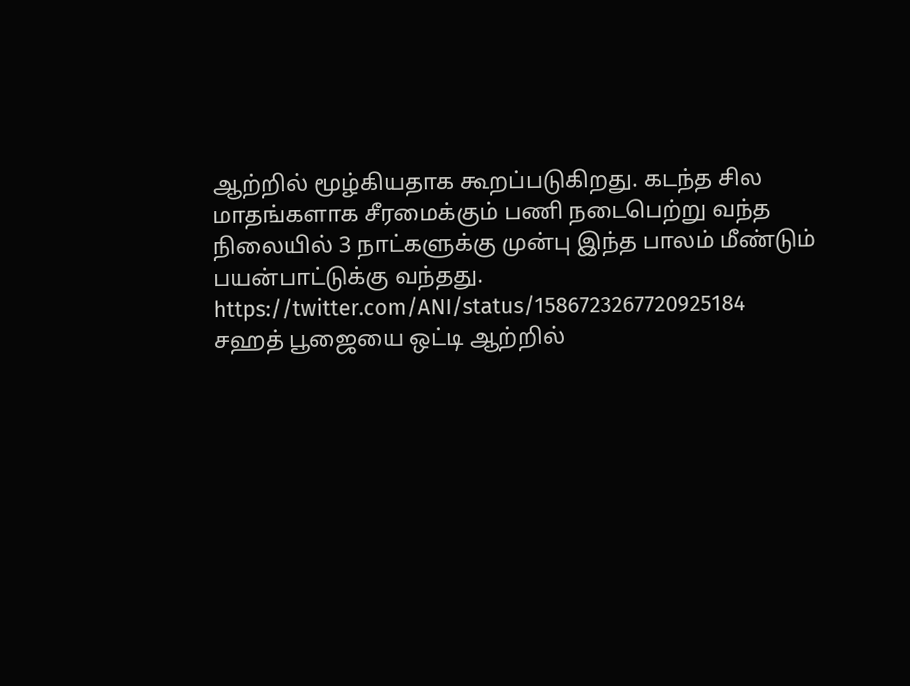ஆற்றில் மூழ்கியதாக கூறப்படுகிறது. கடந்த சில மாதங்களாக சீரமைக்கும் பணி நடைபெற்று வந்த நிலையில் 3 நாட்களுக்கு முன்பு இந்த பாலம் மீண்டும் பயன்பாட்டுக்கு வந்தது. https://twitter.com/ANI/status/1586723267720925184 சஹத் பூஜையை ஒட்டி ஆற்றில்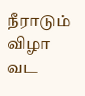நீராடும் விழா வட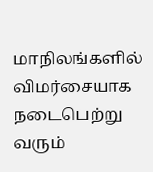மாநிலங்களில் விமர்சையாக நடைபெற்று வரும்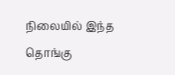நிலையில் இந்த தொங்கு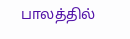பாலத்தில்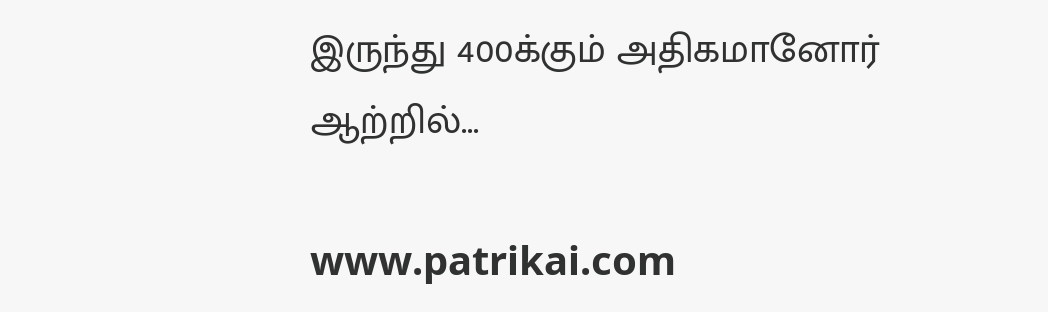இருந்து 400க்கும் அதிகமானோர் ஆற்றில்...

www.patrikai.com